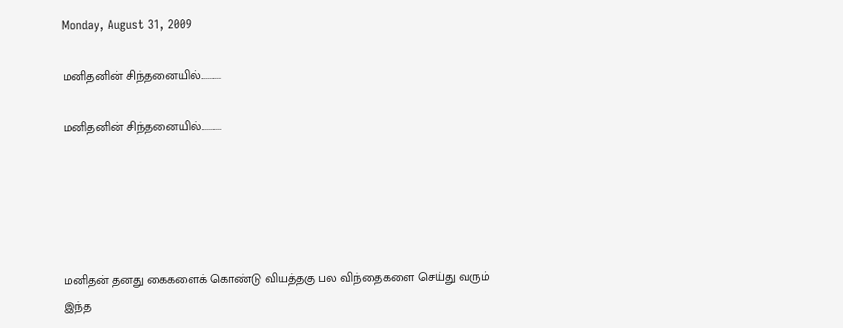Monday, August 31, 2009

மனிதனின் சிந்தனையில்...........

மனிதனின் சிந்தனையில்...........





மனிதன் தனது கைகளைக் கொண்டு வியத்தகு பல விந்தைகளை செய்து வரும் இந்த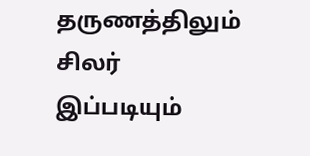தருணத்திலும் சிலர் இப்படியும்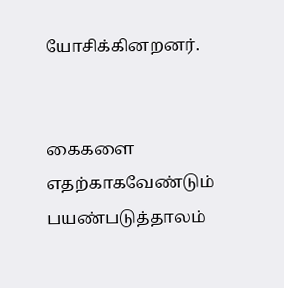யோசிக்கினறனர்.


கைகளை எதற்காகவேண்டும் பயண்படுத்தாலம்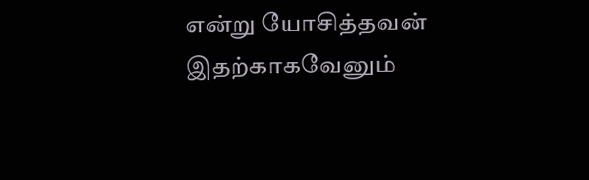என்று யோசித்தவன் இதற்காகவேனும்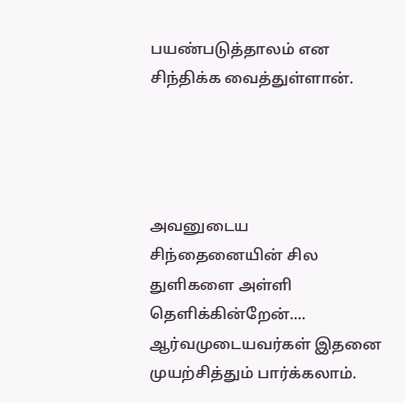பயண்படுத்தாலம் என சிந்திக்க வைத்துள்ளான்.




அவனுடைய சிந்தைனையின் சில துளிகளை அள்ளி தெளிக்கின்றேன்....
ஆர்வமுடையவர்கள் இதனை முயற்சித்தும் பார்க்கலாம்.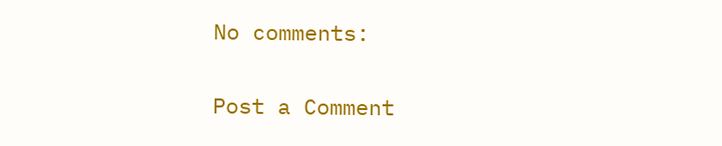No comments:

Post a Comment